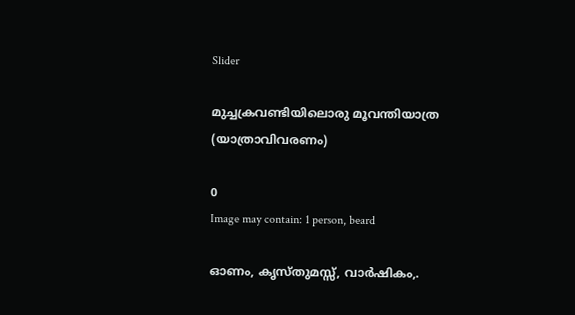Slider

മുച്ചക്രവണ്ടിയിലൊരു മൂവന്തിയാത്ര (യാത്രാവിവരണം)

0
Image may contain: 1 person, beard

ഓണം, കൃസ്തുമസ്സ്, വാർഷികം,.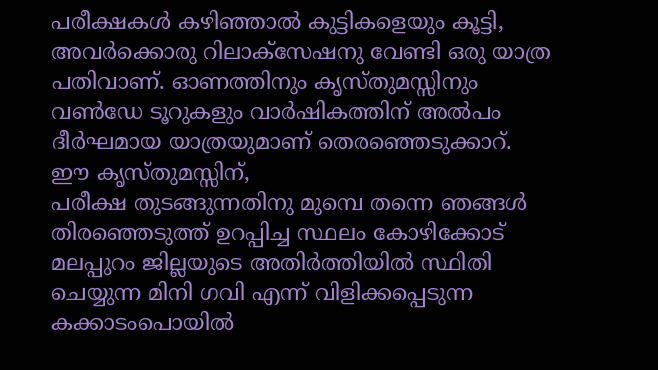പരീക്ഷകൾ കഴിഞ്ഞാൽ കുട്ടികളെയും കൂട്ടി, അവർക്കൊരു റിലാക്സേഷനു വേണ്ടി ഒരു യാത്ര പതിവാണ്. ഓണത്തിനും കൃസ്തുമസ്സിനും വൺഡേ ടൂറുകളും വാർഷികത്തിന് അൽപം ദീർഘമായ യാത്രയുമാണ് തെരഞ്ഞെടുക്കാറ്.
ഈ കൃസ്തുമസ്സിന്,
പരീക്ഷ തുടങ്ങുന്നതിനു മുമ്പെ തന്നെ ഞങ്ങൾ തിരഞ്ഞെടുത്ത് ഉറപ്പിച്ച സ്ഥലം കോഴിക്കോട് മലപ്പുറം ജില്ലയുടെ അതിർത്തിയിൽ സ്ഥിതി ചെയ്യുന്ന മിനി ഗവി എന്ന് വിളിക്കപ്പെടുന്ന കക്കാടംപൊയിൽ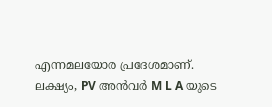എന്നമലയോര പ്രദേശമാണ്.
ലക്ഷ്യം, PV അൻവർ M L A യുടെ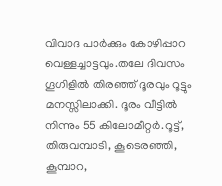വിവാദ പാർക്കും കോഴിപ്പാറ വെള്ളച്ചാട്ടവും.തലേ ദിവസം ഗൂഗിളിൽ തിരഞ്ഞ് ദൂരവും റൂട്ടും മനസ്സിലാക്കി. ദൂരം വീട്ടിൽ നിന്നും 55 കിലോമീറ്റർ.റൂട്ട്, തിരുവമ്പാടി, കൂടെരഞ്ഞി, കൂമ്പാറ,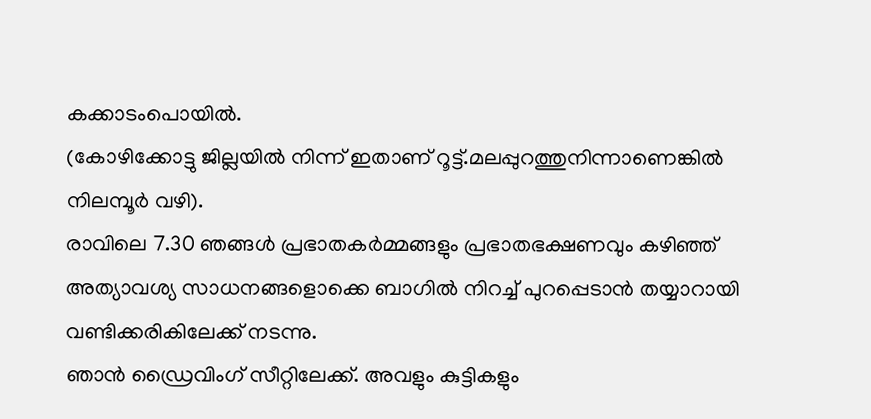കക്കാടംപൊയിൽ.
(കോഴിക്കോട്ടു ജില്ലയിൽ നിന്ന് ഇതാണ് റൂട്ട്.മലപ്പുറത്തുനിന്നാണെങ്കിൽ നിലമ്പൂർ വഴി).
രാവിലെ 7.30 ഞങ്ങൾ പ്രഭാതകർമ്മങ്ങളും പ്രഭാതഭക്ഷണവും കഴിഞ്ഞ് അത്യാവശ്യ സാധനങ്ങളൊക്കെ ബാഗിൽ നിറച്ച് പുറപ്പെടാൻ തയ്യാറായി വണ്ടിക്കരികിലേക്ക് നടന്നു.
ഞാൻ ഡ്രൈവിംഗ് സീറ്റിലേക്ക്. അവളും കുട്ടികളും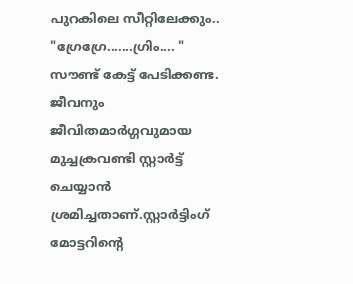പുറകിലെ സീറ്റിലേക്കും..
"ഗ്രേഗ്രേ.......ഗ്രിം.... " സൗണ്ട് കേട്ട് പേടിക്കണ്ട. ജീവനും ജീവിതമാർഗ്ഗവുമായ മുച്ചക്രവണ്ടി സ്റ്റാർട്ട് ചെയ്യാൻ ശ്രമിച്ചതാണ്.സ്റ്റാർട്ടിംഗ് മോട്ടറിന്റെ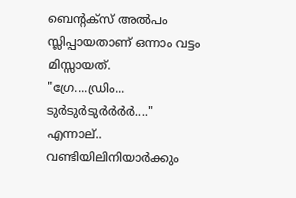ബെന്റക്സ് അൽപം സ്ലിപ്പായതാണ് ഒന്നാം വട്ടം മിസ്സായത്.
"ഗ്രേ....ഡ്രിം... ടുർടുർടുർർർർ...."
എന്നാല്.. വണ്ടിയിലിനിയാർക്കും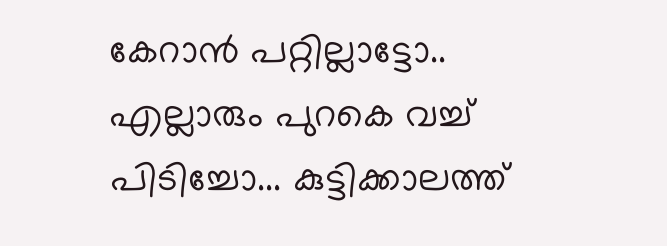കേറാൻ പറ്റില്ലാട്ടോ.. എല്ലാരും പുറകെ വച്ച് പിടിച്ചോ... കുട്ടിക്കാലത്ത്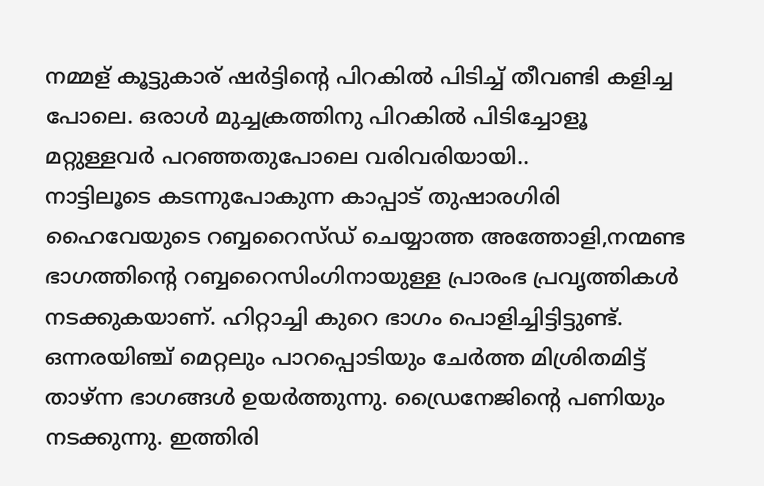നമ്മള് കൂട്ടുകാര് ഷർട്ടിന്റെ പിറകിൽ പിടിച്ച് തീവണ്ടി കളിച്ച പോലെ. ഒരാൾ മുച്ചക്രത്തിനു പിറകിൽ പിടിച്ചോളൂ മറ്റുള്ളവർ പറഞ്ഞതുപോലെ വരിവരിയായി..
നാട്ടിലൂടെ കടന്നുപോകുന്ന കാപ്പാട് തുഷാരഗിരി ഹൈവേയുടെ റബ്ബറൈസ്ഡ് ചെയ്യാത്ത അത്തോളി,നന്മണ്ട ഭാഗത്തിന്റെ റബ്ബറൈസിംഗിനായുള്ള പ്രാരംഭ പ്രവൃത്തികൾ നടക്കുകയാണ്. ഹിറ്റാച്ചി കുറെ ഭാഗം പൊളിച്ചിട്ടിട്ടുണ്ട്. ഒന്നരയിഞ്ച് മെറ്റലും പാറപ്പൊടിയും ചേർത്ത മിശ്രിതമിട്ട് താഴ്ന്ന ഭാഗങ്ങൾ ഉയർത്തുന്നു. ഡ്രൈനേജിന്റെ പണിയും നടക്കുന്നു. ഇത്തിരി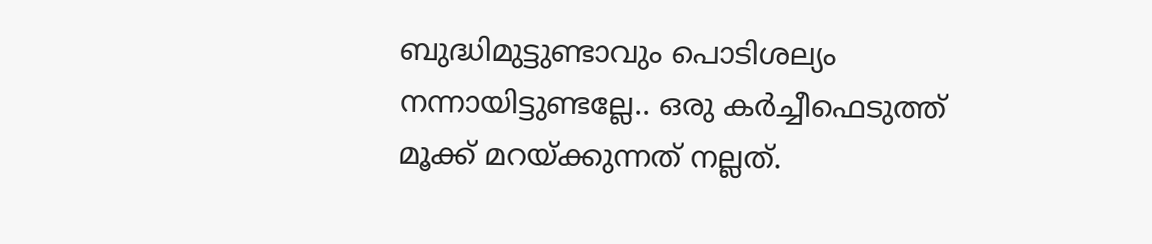ബുദ്ധിമുട്ടുണ്ടാവും പൊടിശല്യം നന്നായിട്ടുണ്ടല്ലേ.. ഒരു കർച്ചീഫെടുത്ത് മൂക്ക് മറയ്ക്കുന്നത് നല്ലത്.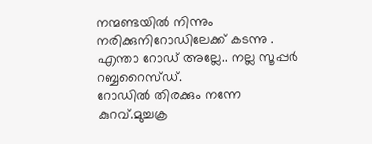നന്മണ്ടയിൽ നിന്നും നരിക്കുനിറോഡിലേക്ക് കടന്നു . എന്താ റോഡ്‌ അല്ലേ.. നല്ല സൂപ്പർ റബ്ബറൈസ്ഡ്.
റോഡിൽ തിരക്കും നന്നേ കുറവ്.മുച്ചക്ര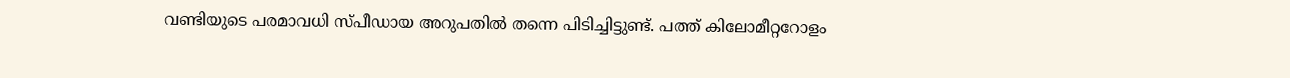വണ്ടിയുടെ പരമാവധി സ്പീഡായ അറുപതിൽ തന്നെ പിടിച്ചിട്ടുണ്ട്. പത്ത് കിലോമീറ്ററോളം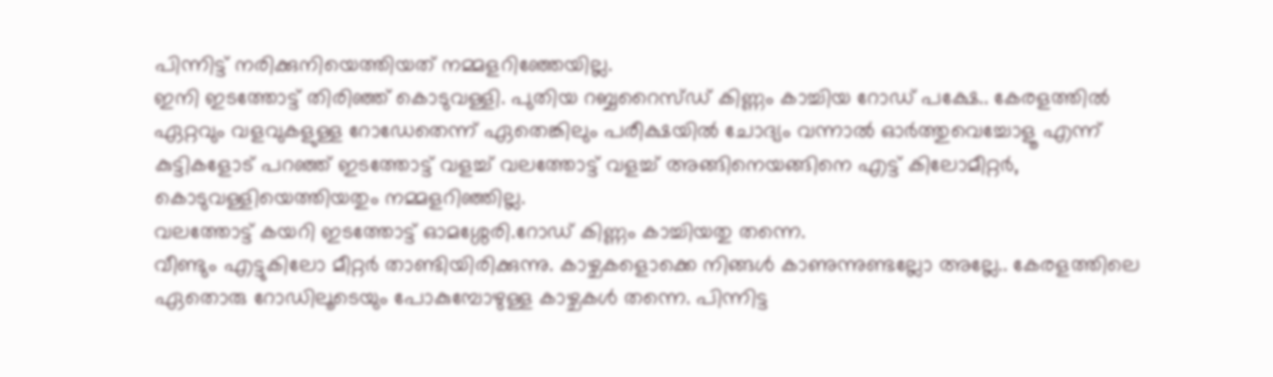പിന്നിട്ട് നരിക്കുനിയെത്തിയത് നമ്മളറിഞ്ഞേയില്ല.
ഇനി ഇടത്തോട്ട് തിരിഞ്ഞ് കൊടുവള്ളി. പുതിയ റബ്ബറൈസ്ഡ് കിണ്ണം കാച്ചിയ റോഡ് പക്ഷേ.. കേരളത്തിൽ ഏറ്റവും വളവുകളുള്ള റോഡേതെന്ന് ഏതെങ്കിലും പരീക്ഷയിൽ ചോദ്യം വന്നാൽ ഓർത്തുവെച്ചോളൂ എന്ന് കുട്ടികളോട് പറഞ്ഞ് ഇടത്തോട്ട് വളച്ച് വലത്തോട്ട് വളച്ച് അങ്ങിനെയങ്ങിനെ എട്ട് കിലോമീറ്റർ,
കൊടുവള്ളിയെത്തിയതും നമ്മളറിഞ്ഞില്ല.
വലത്തോട്ട് കയറി ഇടത്തോട്ട് ഓമശ്ശേരി.റോഡ് കിണ്ണം കാച്ചിയതു തന്നെ.
വീണ്ടും എട്ടുകിലോ മീറ്റർ താണ്ടിയിരിക്കുന്നു. കാഴ്ചകളൊക്കെ നിങ്ങൾ കാണുന്നുണ്ടല്ലോ അല്ലേ.. കേരളത്തിലെ ഏതൊരു റോഡിലൂടെയും പോകുമ്പോഴുള്ള കാഴ്ചകൾ തന്നെ. പിന്നിട്ട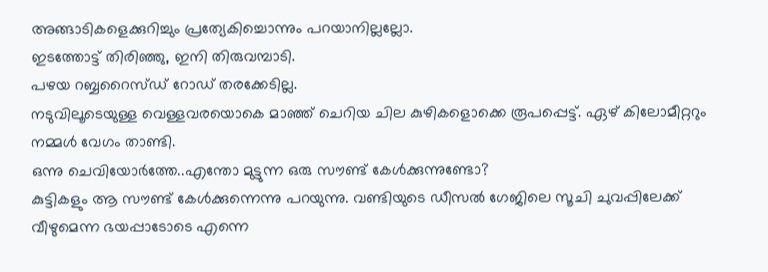അങ്ങാടികളെക്കുറിച്ചും പ്രത്യേകിച്ചൊന്നും പറയാനില്ലല്ലോ.
ഇടത്തോട്ട് തിരിഞ്ഞു, ഇനി തിരുവമ്പാടി.
പഴയ റബ്ബറൈസ്ഡ് റോഡ് തരക്കേടില്ല.
നടുവിലൂടെയുള്ള വെള്ളവരയൊകെ മാഞ്ഞ് ചെറിയ ചില കുഴികളൊക്കെ രൂപപ്പെട്ട്. ഏഴ് കിലോമീറ്ററും നമ്മൾ വേഗം താണ്ടി.
ഒന്നു ചെവിയോർത്തേ..എന്തോ മുട്ടുന്ന ഒരു സൗണ്ട് കേൾക്കുന്നുണ്ടോ?
കുട്ടികളും ആ സൗണ്ട് കേൾക്കുന്നെന്നു പറയുന്നു. വണ്ടിയുടെ ഡീസൽ ഗേജിലെ സൂചി ചുവപ്പിലേക്ക് വീഴുമെന്ന ഭയപ്പാടോടെ എന്നെ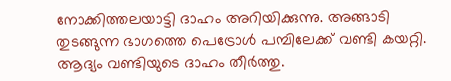നോക്കിത്തലയാട്ടി ദാഹം അറിയിക്കുന്നു. അങ്ങാടി തുടങ്ങുന്ന ഭാഗത്തെ പെട്രോൾ പമ്പിലേക്ക് വണ്ടി കയറ്റി. ആദ്യം വണ്ടിയുടെ ദാഹം തീർത്തു.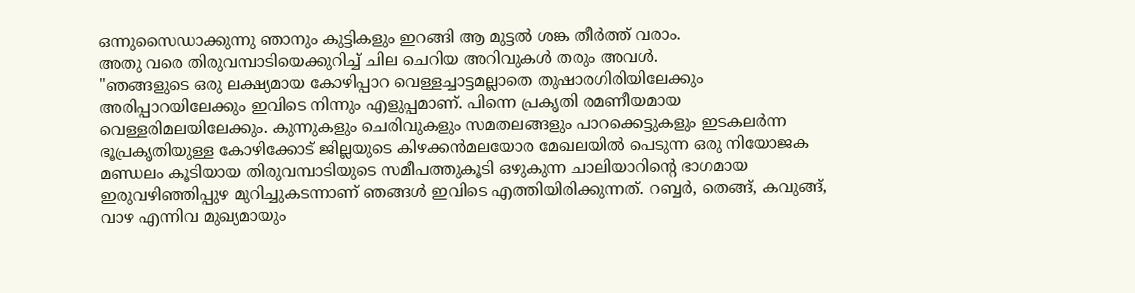ഒന്നുസൈഡാക്കുന്നു ഞാനും കുട്ടികളും ഇറങ്ങി ആ മുട്ടൽ ശങ്ക തീർത്ത് വരാം.
അതു വരെ തിരുവമ്പാടിയെക്കുറിച്ച് ചില ചെറിയ അറിവുകൾ തരും അവൾ.
"ഞങ്ങളുടെ ഒരു ലക്ഷ്യമായ കോഴിപ്പാറ വെള്ളച്ചാട്ടമല്ലാതെ തുഷാരഗിരിയിലേക്കും അരിപ്പാറയിലേക്കും ഇവിടെ നിന്നും എളുപ്പമാണ്. പിന്നെ പ്രകൃതി രമണീയമായ വെള്ളരിമലയിലേക്കും. കുന്നുകളും ചെരിവുകളും സമതലങ്ങളും പാറക്കെട്ടുകളും ഇടകലർന്ന ഭൂപ്രകൃതിയുള്ള കോഴിക്കോട് ജില്ലയുടെ കിഴക്കൻമലയോര മേഖലയിൽ പെടുന്ന ഒരു നിയോജക മണ്ഡലം കൂടിയായ തിരുവമ്പാടിയുടെ സമീപത്തുകൂടി ഒഴുകുന്ന ചാലിയാറിന്റെ ഭാഗമായ ഇരുവഴിഞ്ഞിപ്പുഴ മുറിച്ചുകടന്നാണ് ഞങ്ങൾ ഇവിടെ എത്തിയിരിക്കുന്നത്. റബ്ബർ, തെങ്ങ്, കവുങ്ങ്, വാഴ എന്നിവ മുഖ്യമായും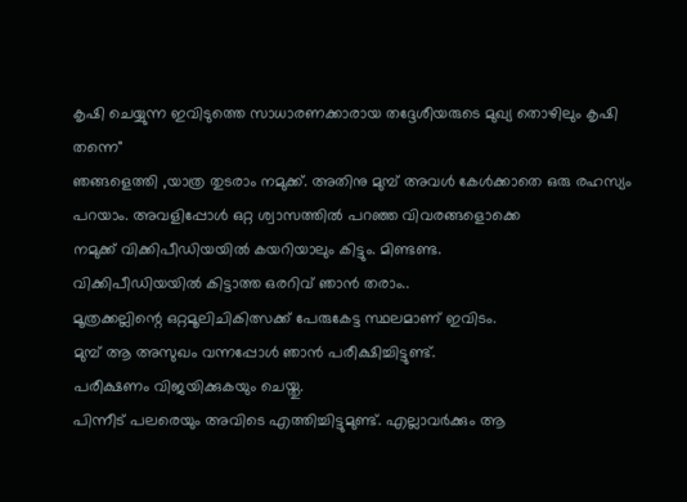കൃഷി ചെയ്യുന്ന ഇവിടുത്തെ സാധാരണക്കാരായ തദ്ദേശീയരുടെ മുഖ്യ തൊഴിലും കൃഷി തന്നെ"
ഞങ്ങളെത്തി ,യാത്ര തുടരാം നമുക്ക്. അതിനു മുമ്പ് അവൾ കേൾക്കാതെ ഒരു രഹസ്യം പറയാം. അവളിപ്പോൾ ഒറ്റ ശ്വാസത്തിൽ പറഞ്ഞ വിവരങ്ങളൊക്കെ
നമുക്ക് വിക്കിപീഡിയയിൽ കയറിയാലും കിട്ടും. മിണ്ടണ്ട.
വിക്കിപീഡിയയിൽ കിട്ടാത്ത ഒരറിവ് ഞാൻ തരാം..
മൂത്രക്കല്ലിന്റെ ഒറ്റമൂലിചികിത്സക്ക് പേരുകേട്ട സ്ഥലമാണ് ഇവിടം.
മുമ്പ് ആ അസുഖം വന്നപ്പോൾ ഞാൻ പരീക്ഷിച്ചിട്ടുണ്ട്.
പരീക്ഷണം വിജയിക്കുകയും ചെയ്തു.
പിന്നീട് പലരെയും അവിടെ എത്തിച്ചിട്ടുമുണ്ട്. എല്ലാവർക്കും ആ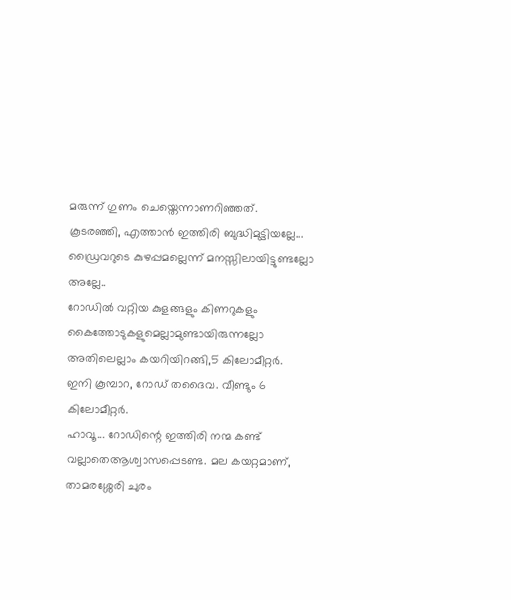മരുന്ന് ഗുണം ചെയ്തെന്നാണറിഞ്ഞത്.
കൂടരഞ്ഞി, എത്താൻ ഇത്തിരി ബുദ്ധിമുട്ടിയല്ലേ... ഡ്രൈവറുടെ കുഴപ്പമല്ലെന്ന് മനസ്സിലായിട്ടുണ്ടല്ലോ അല്ലേ..
റോഡിൽ വറ്റിയ കുളങ്ങളും കിണറുകളും കൈത്തോടുകളുമെല്ലാമുണ്ടായിരുന്നല്ലോ
അതിലെല്ലാം കയറിയിറങ്ങി,5 കിലോമീറ്റർ.
ഇനി കൂമ്പാറ, റോഡ് തദൈവ. വീണ്ടും 6 കിലോമീറ്റർ.
ഹാവൂ... റോഡിന്റെ ഇത്തിരി നന്മ കണ്ട് വല്ലാതെആശ്വാസപ്പെടണ്ട. മല കയറ്റമാണ്, താമരശ്ശേരി ചുരം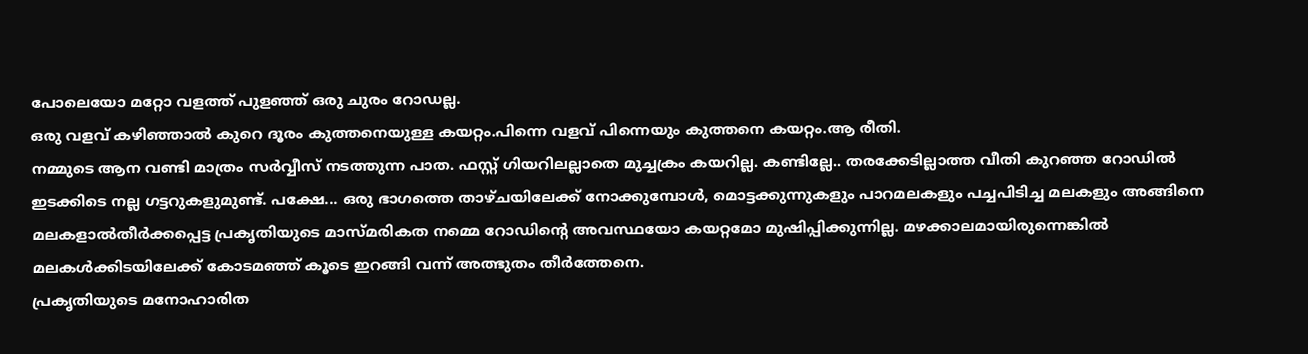പോലെയോ മറ്റോ വളത്ത് പുളഞ്ഞ് ഒരു ചുരം റോഡല്ല.
ഒരു വളവ് കഴിഞ്ഞാൽ കുറെ ദൂരം കുത്തനെയുള്ള കയറ്റം.പിന്നെ വളവ് പിന്നെയും കുത്തനെ കയറ്റം.ആ രീതി.
നമ്മുടെ ആന വണ്ടി മാത്രം സർവ്വീസ് നടത്തുന്ന പാത. ഫസ്റ്റ് ഗിയറിലല്ലാതെ മുച്ചക്രം കയറില്ല. കണ്ടില്ലേ.. തരക്കേടില്ലാത്ത വീതി കുറഞ്ഞ റോഡിൽ ഇടക്കിടെ നല്ല ഗട്ടറുകളുമുണ്ട്. പക്ഷേ... ഒരു ഭാഗത്തെ താഴ്ചയിലേക്ക് നോക്കുമ്പോൾ, മൊട്ടക്കുന്നുകളും പാറമലകളും പച്ചപിടിച്ച മലകളും അങ്ങിനെ മലകളാൽതീർക്കപ്പെട്ട പ്രകൃതിയുടെ മാസ്മരികത നമ്മെ റോഡിന്റെ അവസ്ഥയോ കയറ്റമോ മുഷിപ്പിക്കുന്നില്ല. മഴക്കാലമായിരുന്നെങ്കിൽ മലകൾക്കിടയിലേക്ക് കോടമഞ്ഞ് കൂടെ ഇറങ്ങി വന്ന് അത്ഭുതം തീർത്തേനെ.
പ്രകൃതിയുടെ മനോഹാരിത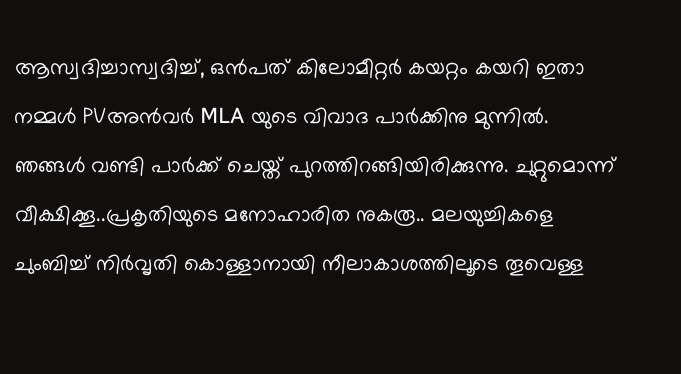ആസ്വദിച്ചാസ്വദിച്ച്, ഒൻപത് കിലോമീറ്റർ കയറ്റം കയറി ഇതാ നമ്മൾ PVഅൻവർ MLA യുടെ വിവാദ പാർക്കിനു മുന്നിൽ.
ഞങ്ങൾ വണ്ടി പാർക്ക് ചെയ്ത് പുറത്തിറങ്ങിയിരിക്കുന്നു. ചുറ്റുമൊന്ന് വീക്ഷിക്കൂ..പ്രകൃതിയുടെ മനോഹാരിത നുകരൂ.. മലയുച്ചികളെ ചുംബിച്ച് നിർവൃതി കൊള്ളാനായി നീലാകാശത്തിലൂടെ തൂവെള്ള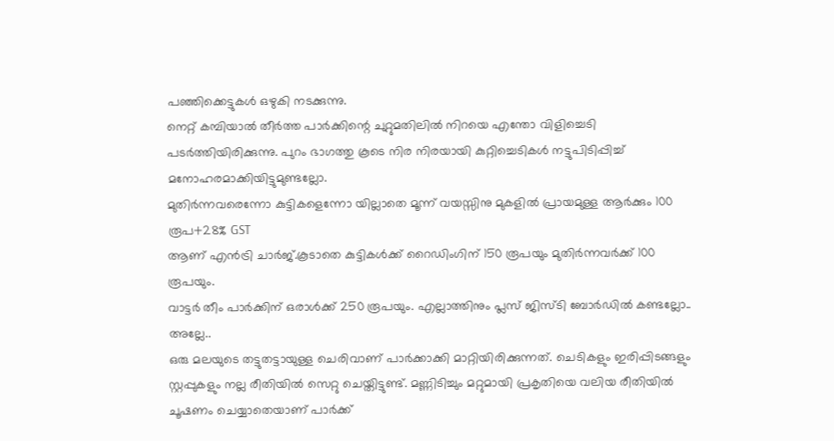പഞ്ഞിക്കെട്ടുകൾ ഒഴുകി നടക്കുന്നു.
നെറ്റ് കമ്പിയാൽ തീർത്ത പാർക്കിന്റെ ചുറ്റുമതിലിൽ നിറയെ എന്തോ വിളിച്ചെടി പടർത്തിയിരിക്കുന്നു. പുറം ഭാഗത്തു കൂടെ നിര നിരയായി കുറ്റിച്ചെടികൾ നട്ടുപിടിപ്പിച്ച് മനോഹരമാക്കിയിട്ടുമുണ്ടല്ലോ.
മുതിർന്നവരെന്നോ കുട്ടികളെന്നോ യില്ലാതെ മൂന്ന് വയസ്സിനു മുകളിൽ പ്രായമുള്ള ആർക്കും 100 രൂപ+28% GST
ആണ് എൻട്രി ചാർജ്.കൂടാതെ കുട്ടികൾക്ക് റൈഡിംഗിന് 150 രൂപയും മുതിർന്നവർക്ക് 100 രൂപയും.
വാട്ടർ തീം പാർക്കിന് ഒരാൾക്ക് 250 രൂപയും. എല്ലാത്തിനും പ്ലസ് ജിസ്ടി ബോർഡിൽ കണ്ടല്ലോ.. അല്ലേ..
ഒരു മലയുടെ തട്ടുതട്ടായുള്ള ചെരിവാണ് പാർക്കാക്കി മാറ്റിയിരിക്കുന്നത്. ചെടികളും ഇരിപ്പിടങ്ങളും സ്റ്റപ്പുകളും നല്ല രീതിയിൽ സെറ്റു ചെയ്തിട്ടുണ്ട്. മണ്ണിടിച്ചും മറ്റുമായി പ്രകൃതിയെ വലിയ രീതിയിൽ ചൂഷണം ചെയ്യാതെയാണ് പാർക്ക്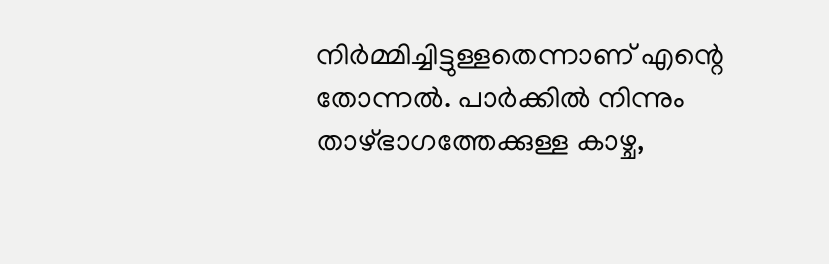നിർമ്മിച്ചിട്ടുള്ളതെന്നാണ് എന്റെ തോന്നൽ. പാർക്കിൽ നിന്നും താഴ്ഭാഗത്തേക്കുള്ള കാഴ്ച,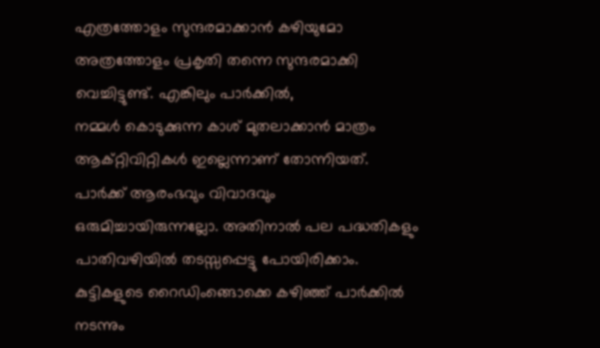എത്രത്തോളം സുന്ദരമാക്കാൻ കഴിയുമോ അത്രത്തോളം പ്രകൃതി തന്നെ സുന്ദരമാക്കി വെച്ചിട്ടുണ്ട്. എങ്കിലും പാർക്കിൽ,
നമ്മൾ കൊടുക്കുന്ന കാശ് മുതലാക്കാൻ മാത്രം ആക്റ്റിവിറ്റികൾ ഇല്ലെന്നാണ് തോന്നിയത്.
പാർക്ക് ആരംഭവും വിവാദവും ഒരുമിച്ചായിരുന്നല്ലോ. അതിനാൽ പല പദ്ധതികളും പാതിവഴിയിൽ തടസ്സപ്പെട്ടു പോയിരിക്കാം.
കുട്ടികളുടെ റൈഡിംങ്ങൊക്കെ കഴിഞ്ഞ് പാർക്കിൽ നടന്നും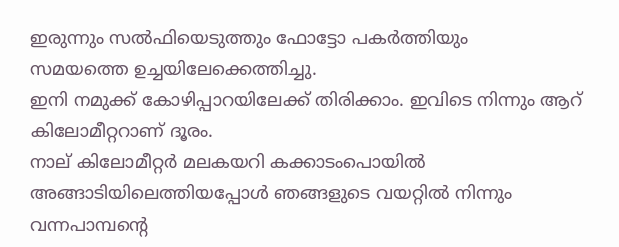ഇരുന്നും സൽഫിയെടുത്തും ഫോട്ടോ പകർത്തിയും
സമയത്തെ ഉച്ചയിലേക്കെത്തിച്ചു.
ഇനി നമുക്ക് കോഴിപ്പാറയിലേക്ക് തിരിക്കാം. ഇവിടെ നിന്നും ആറ് കിലോമീറ്ററാണ് ദൂരം.
നാല് കിലോമീറ്റർ മലകയറി കക്കാടംപൊയിൽ അങ്ങാടിയിലെത്തിയപ്പോൾ ഞങ്ങളുടെ വയറ്റിൽ നിന്നും വന്നപാമ്പന്റെ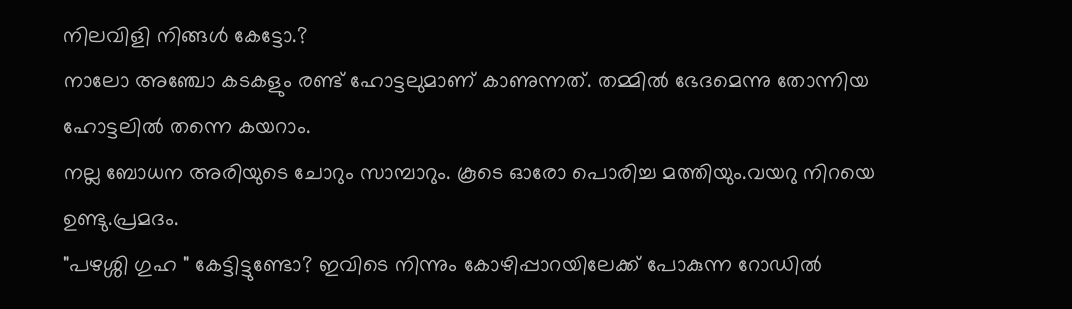നിലവിളി നിങ്ങൾ കേട്ടോ.?
നാലോ അഞ്ചോ കടകളും രണ്ട് ഹോട്ടലുമാണ് കാണുന്നത്. തമ്മിൽ ഭേദമെന്നു തോന്നിയ ഹോട്ടലിൽ തന്നെ കയറാം.
നല്ല ബോധന അരിയുടെ ചോറും സാമ്പാറും. കൂടെ ഓരോ പൊരിച്ച മത്തിയും.വയറു നിറയെ ഉണ്ടു.പ്രമദം.
"പഴശ്ശി ഗുഹ " കേട്ടിട്ടുണ്ടോ? ഇവിടെ നിന്നും കോഴിപ്പാറയിലേക്ക് പോകുന്ന റോഡിൽ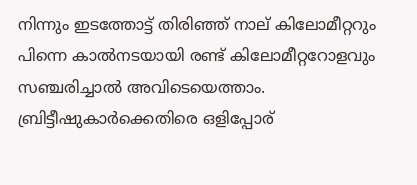നിന്നും ഇടത്തോട്ട് തിരിഞ്ഞ് നാല് കിലോമീറ്ററും പിന്നെ കാൽനടയായി രണ്ട് കിലോമീറ്ററോളവും സഞ്ചരിച്ചാൽ അവിടെയെത്താം. ബ്രിട്ടീഷുകാർക്കെതിരെ ഒളിപ്പോര്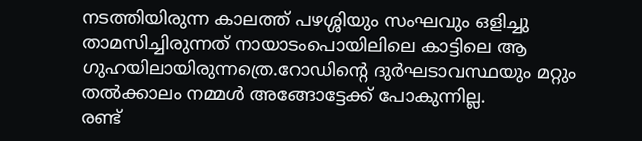നടത്തിയിരുന്ന കാലത്ത് പഴശ്ശിയും സംഘവും ഒളിച്ചു താമസിച്ചിരുന്നത് നായാടംപൊയിലിലെ കാട്ടിലെ ആ ഗുഹയിലായിരുന്നത്രെ.റോഡിന്റെ ദുർഘടാവസ്ഥയും മറ്റും തൽക്കാലം നമ്മൾ അങ്ങോട്ടേക്ക് പോകുന്നില്ല.
രണ്ട്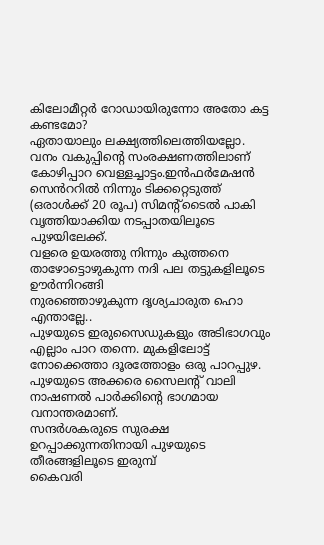കിലോമീറ്റർ റോഡായിരുന്നോ അതോ കട്ട കണ്ടമോ?
ഏതായാലും ലക്ഷ്യത്തിലെത്തിയല്ലോ.
വനം വകുപ്പിന്റെ സംരക്ഷണത്തിലാണ് കോഴിപ്പാറ വെള്ളച്ചാട്ടം.ഇൻഫർമേഷൻ സെൻററിൽ നിന്നും ടിക്കറ്റെടുത്ത് (ഒരാൾക്ക് 20 രൂപ) സിമന്റ്ടൈൽ പാകി വൃത്തിയാക്കിയ നടപ്പാതയിലൂടെ പുഴയിലേക്ക്.
വളരെ ഉയരത്തു നിന്നും കുത്തനെ താഴോട്ടൊഴുകുന്ന നദി പല തട്ടുകളിലൂടെ ഊർന്നിറങ്ങി
നുരഞ്ഞൊഴുകുന്ന ദൃശ്യചാരുത ഹൊ എന്താല്ലേ..
പുഴയുടെ ഇരുസൈഡുകളും അടിഭാഗവും എല്ലാം പാറ തന്നെ. മുകളിലോട്ട് നോക്കെത്താ ദൂരത്തോളം ഒരു പാറപ്പുഴ. പുഴയുടെ അക്കരെ സൈലന്റ് വാലി നാഷണൽ പാർക്കിന്റെ ഭാഗമായ വനാന്തരമാണ്.
സന്ദർശകരുടെ സുരക്ഷ ഉറപ്പാക്കുന്നതിനായി പുഴയുടെ തീരങ്ങളിലൂടെ ഇരുമ്പ്
കൈവരി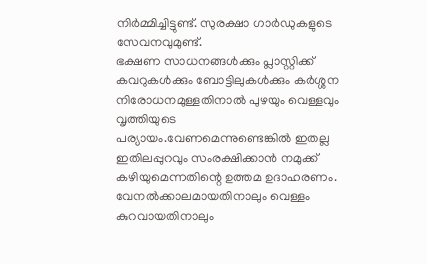നിർമ്മിച്ചിട്ടുണ്ട്. സുരക്ഷാ ഗാർഡുകളുടെ സേവനവുമുണ്ട്.
ഭക്ഷണ സാധനങ്ങൾക്കും പ്ലാസ്റ്റിക്ക് കവറുകൾക്കും ബോട്ടിലുകൾക്കും കർശ്ശന നിരോധനമുള്ളതിനാൽ പുഴയും വെള്ളവും വൃത്തിയുടെ പര്യായം.വേണമെന്നുണ്ടെങ്കിൽ ഇതല്ല ഇതിലപ്പുറവും സംരക്ഷിക്കാൻ നമുക്ക് കഴിയുമെന്നതിന്റെ ഉത്തമ ഉദാഹരണം.
വേനൽക്കാലമായതിനാലും വെള്ളം കുറവായതിനാലും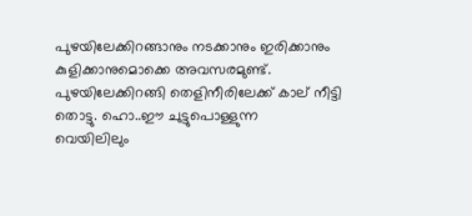പുഴയിലേക്കിറങ്ങാനും നടക്കാനും ഇരിക്കാനും കുളിക്കാനുമൊക്കെ അവസരമുണ്ട്.
പുഴയിലേക്കിറങ്ങി തെളിനീരിലേക്ക് കാല് നീട്ടി തൊട്ടു. ഹൊ..ഈ ചുട്ടുപൊള്ളുന്ന
വെയിലിലും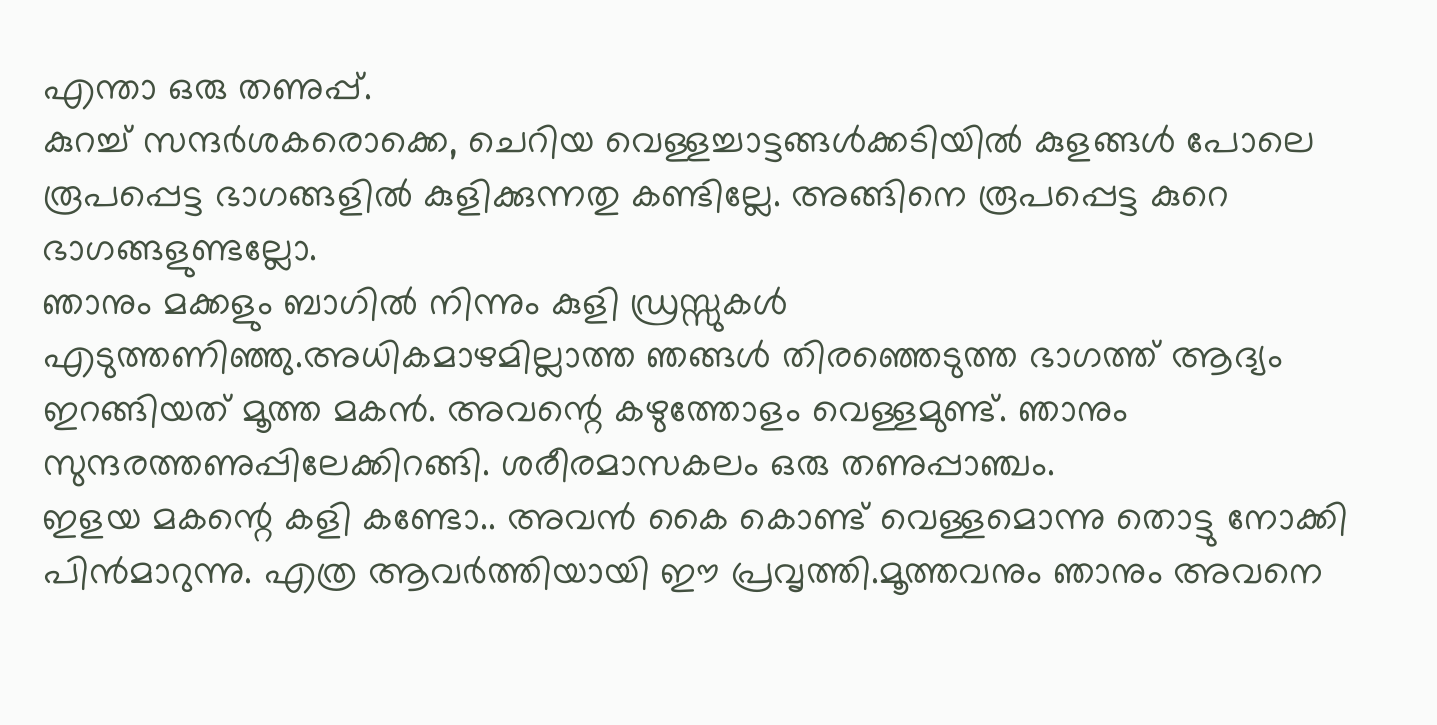എന്താ ഒരു തണുപ്പ്.
കുറച്ച് സന്ദർശകരൊക്കെ, ചെറിയ വെള്ളച്ചാട്ടങ്ങൾക്കടിയിൽ കുളങ്ങൾ പോലെ രൂപപ്പെട്ട ഭാഗങ്ങളിൽ കുളിക്കുന്നതു കണ്ടില്ലേ. അങ്ങിനെ രൂപപ്പെട്ട കുറെ ഭാഗങ്ങളുണ്ടല്ലോ.
ഞാനും മക്കളും ബാഗിൽ നിന്നും കുളി ഡ്രസ്സുകൾ എടുത്തണിഞ്ഞു.അധികമാഴമില്ലാത്ത ഞങ്ങൾ തിരഞ്ഞെടുത്ത ഭാഗത്ത് ആദ്യം ഇറങ്ങിയത് മൂത്ത മകൻ. അവന്റെ കഴുത്തോളം വെള്ളമുണ്ട്. ഞാനും സുന്ദരത്തണുപ്പിലേക്കിറങ്ങി. ശരീരമാസകലം ഒരു തണുപ്പാഞ്ചം.
ഇളയ മകന്റെ കളി കണ്ടോ.. അവൻ കൈ കൊണ്ട് വെള്ളമൊന്നു തൊട്ടു നോക്കി പിൻമാറുന്നു. എത്ര ആവർത്തിയായി ഈ പ്രവൃത്തി.മൂത്തവനും ഞാനും അവനെ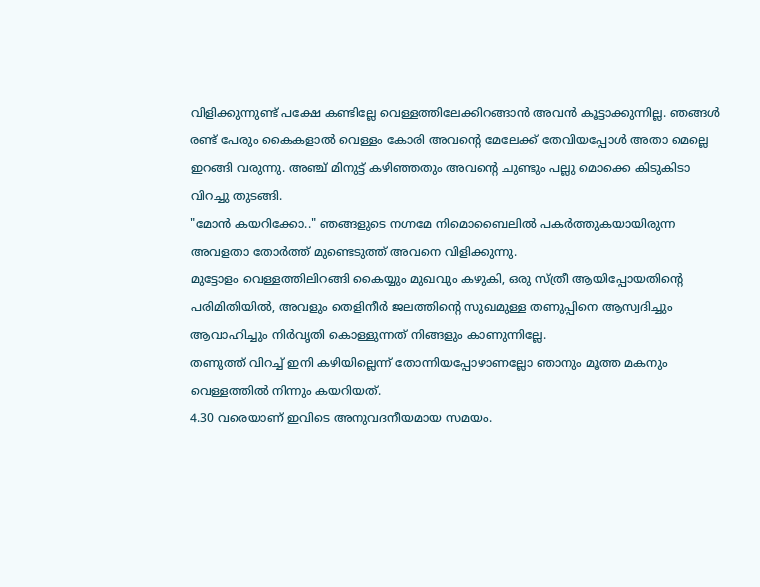വിളിക്കുന്നുണ്ട് പക്ഷേ കണ്ടില്ലേ വെള്ളത്തിലേക്കിറങ്ങാൻ അവൻ കൂട്ടാക്കുന്നില്ല. ഞങ്ങൾ രണ്ട് പേരും കൈകളാൽ വെള്ളം കോരി അവന്റെ മേലേക്ക് തേവിയപ്പോൾ അതാ മെല്ലെ ഇറങ്ങി വരുന്നു. അഞ്ച് മിനുട്ട് കഴിഞ്ഞതും അവന്റെ ചുണ്ടും പല്ലു മൊക്കെ കിടുകിടാ വിറച്ചു തുടങ്ങി.
"മോൻ കയറിക്കോ.." ഞങ്ങളുടെ നഗ്നമേ നിമൊബൈലിൽ പകർത്തുകയായിരുന്ന അവളതാ തോർത്ത് മുണ്ടെടുത്ത് അവനെ വിളിക്കുന്നു.
മുട്ടോളം വെള്ളത്തിലിറങ്ങി കൈയ്യും മുഖവും കഴുകി, ഒരു സ്ത്രീ ആയിപ്പോയതിന്റെ പരിമിതിയിൽ, അവളും തെളിനീർ ജലത്തിന്റെ സുഖമുള്ള തണുപ്പിനെ ആസ്വദിച്ചും ആവാഹിച്ചും നിർവൃതി കൊള്ളുന്നത് നിങ്ങളും കാണുന്നില്ലേ.
തണുത്ത് വിറച്ച് ഇനി കഴിയില്ലെന്ന് തോന്നിയപ്പോഴാണല്ലോ ഞാനും മൂത്ത മകനും വെള്ളത്തിൽ നിന്നും കയറിയത്.
4.30 വരെയാണ് ഇവിടെ അനുവദനീയമായ സമയം.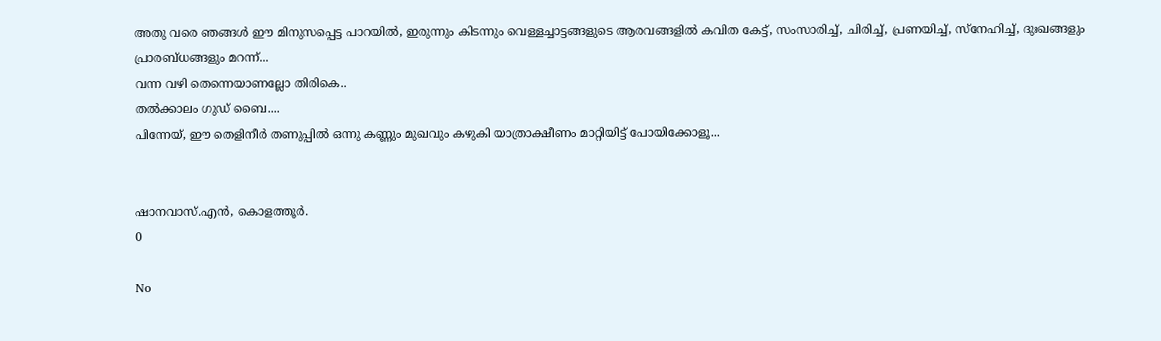അതു വരെ ഞങ്ങൾ ഈ മിനുസപ്പെട്ട പാറയിൽ, ഇരുന്നും കിടന്നും വെള്ളച്ചാട്ടങ്ങളുടെ ആരവങ്ങളിൽ കവിത കേട്ട്, സംസാരിച്ച്, ചിരിച്ച്, പ്രണയിച്ച്, സ്നേഹിച്ച്, ദുഃഖങ്ങളും പ്രാരബ്ധങ്ങളും മറന്ന്...
വന്ന വഴി തെന്നെയാണല്ലോ തിരികെ..
തൽക്കാലം ഗുഡ് ബൈ....
പിന്നേയ്, ഈ തെളിനീർ തണുപ്പിൽ ഒന്നു കണ്ണും മുഖവും കഴുകി യാത്രാക്ഷീണം മാറ്റിയിട്ട് പോയിക്കോളൂ...


ഷാനവാസ്.എൻ, കൊളത്തൂർ.
0

No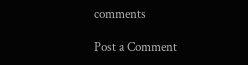comments

Post a Comment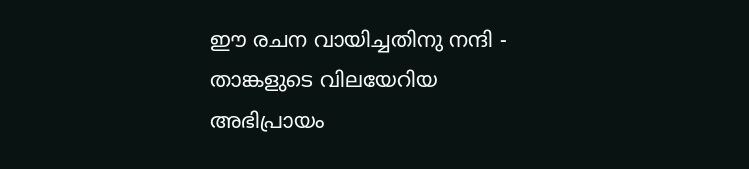ഈ രചന വായിച്ചതിനു നന്ദി - താങ്കളുടെ വിലയേറിയ അഭിപ്രായം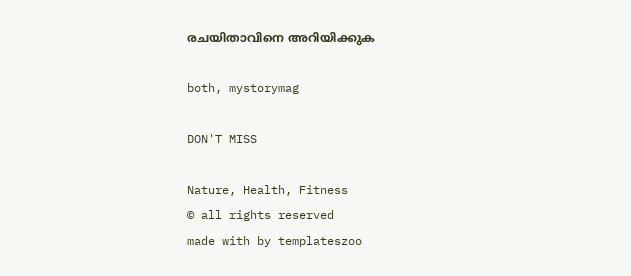രചയിതാവിനെ അറിയിക്കുക

both, mystorymag

DON'T MISS

Nature, Health, Fitness
© all rights reserved
made with by templateszoo